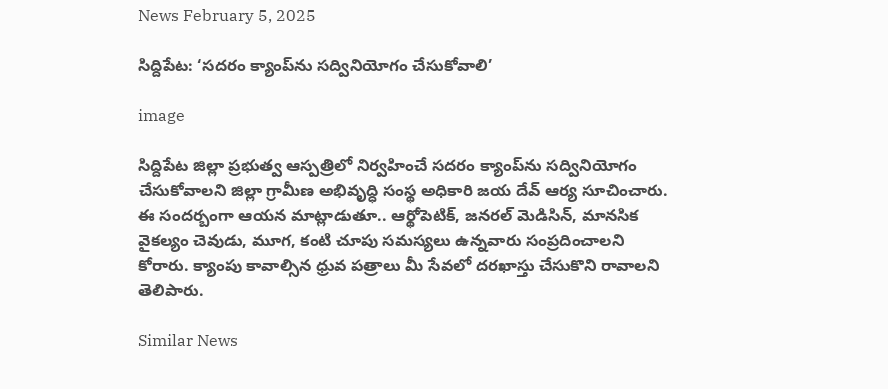News February 5, 2025

సిద్దిపేట: ‘సదరం క్యాంప్‌ను సద్వినియోగం చేసుకోవాలి’

image

సిద్దిపేట జిల్లా ప్రభుత్వ ఆస్పత్రిలో నిర్వహించే సదరం క్యాంప్‌ను సద్వినియోగం చేసుకోవాలని జిల్లా గ్రామీణ అభివృద్ధి సంస్థ అధికారి జయ దేవ్ ఆర్య సూచించారు. ఈ సందర్బంగా ఆయన మాట్లాడుతూ.. ఆర్థోపెటిక్, జనరల్ మెడిసిన్, మానసిక వైకల్యం చెవుడు, మూగ, కంటి చూపు సమస్యలు ఉన్నవారు సంప్రదించాలని కోరారు. క్యాంపు కావాల్సిన ధ్రువ పత్రాలు మీ సేవలో దరఖాస్తు చేసుకొని రావాలని తెలిపారు.

Similar News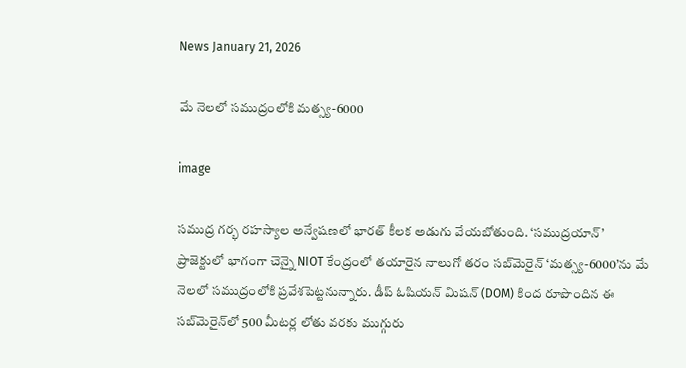News January 21, 2026

మే నెలలో సముద్రంలోకి మత్స్య-6000

image

సముద్ర గర్భ రహస్యాల అన్వేషణలో భారత్ కీలక అడుగు వేయబోతుంది. ‘సముద్రయాన్’ ప్రాజెక్టులో భాగంగా చెన్నై NIOT కేంద్రంలో తయారైన నాలుగో తరం సబ్‌మెరైన్ ‘మత్స్య-6000’ను మే నెలలో సముద్రంలోకి ప్రవేశపెట్టనున్నారు. డీప్ ఓషియన్ మిషన్ (DOM) కింద రూపొందిన ఈ సబ్‌మెరైన్‌లో 500 మీటర్ల లోతు వరకు ముగ్గురు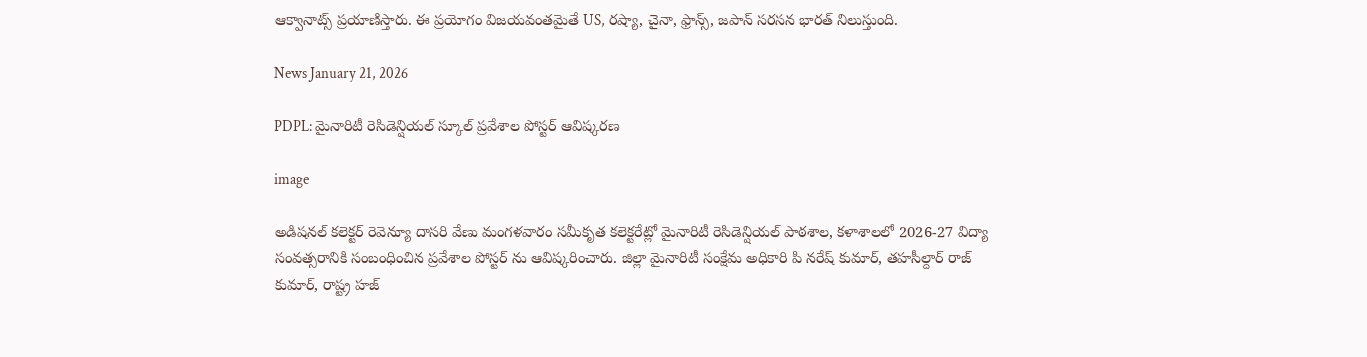ఆక్వానాట్స్ ప్రయాణిస్తారు. ఈ ప్రయోగం విజయవంతమైతే US, రష్యా, చైనా, ఫ్రాన్స్, జపాన్ సరసన భారత్ నిలుస్తుంది.

News January 21, 2026

PDPL: మైనారిటీ రెసిడెన్షియల్ స్కూల్ ప్రవేశాల పోస్టర్ ఆవిష్కరణ

image

అడిషనల్ కలెక్టర్ రెవెన్యూ దాసరి వేణు మంగళవారం సమీకృత కలెక్టరేట్లో మైనారిటీ రెసిడెన్షియల్ పాఠశాల, కళాశాలలో 2026-27 విద్యా సంవత్సరానికి సంబంధించిన ప్రవేశాల పోస్టర్ ను ఆవిష్కరించారు. జిల్లా మైనారిటీ సంక్షేమ అధికారి పి నరేష్ కుమార్, తహసీల్దార్ రాజ్ కుమార్, రాష్ట్ర హజ్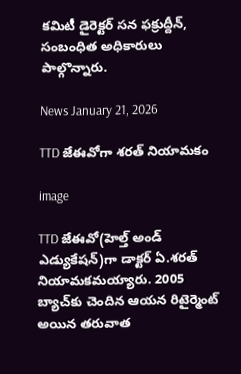కమిటీ డైరెక్టర్ సన ఫక్రుద్దీన్, సంబంధిత అధికారులు పాల్గొన్నారు.

News January 21, 2026

TTD జేఈవోగా శరత్ నియామకం

image

TTD జేఈవో(హెల్త్ అండ్ ఎడ్యుకేషన్)గా డాక్టర్ ఏ.శరత్ నియామకమయ్యారు. 2005 బ్యాచ్‌కు చెందిన ఆయన రిటైర్మెంట్ అయిన తరువాత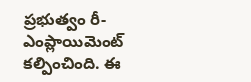ప్రభుత్వం రీ-ఎంప్లాయిమెంట్ కల్పించింది. ఈ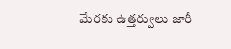మేరకు ఉత్తర్వులు జారీ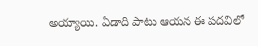అయ్యాయి. ఏడాది పాటు ఆయన ఈ పదవిలో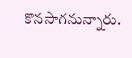కొనసాగనున్నారు.